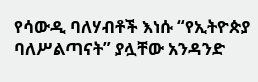የሳውዲ ባለሃብቶች እነሱ “የኢትዮጵያ ባለሥልጣናት” ያሏቸው አንዳንድ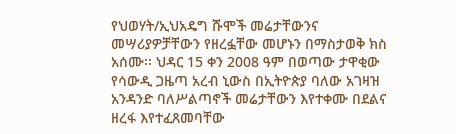የህወሃት/ኢህአዴግ ሹሞች መሬታቸውንና መሣሪያዎቻቸውን የዘረፏቸው መሆኑን በማስታወቅ ክስ አሰሙ፡፡ ህዳር 15 ቀን 2008 ዓም በወጣው ታዋቂው የሳውዲ ጋዜጣ አረብ ኒውስ በኢትዮጵያ ባለው አገዛዝ አንዳንድ ባለሥልጣኖች መሬታቸውን እየተቀሙ በደልና ዘረፋ እየተፈጸመባቸው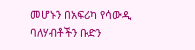መሆኑን በአፍሪካ የሳውዲ ባለሃብቶችን ቡድን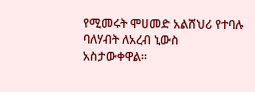የሚመሩት ሞሀመድ አልሸህሪ የተባሉ ባለሃብት ለአረብ ኒውስ አስታውቀዋል።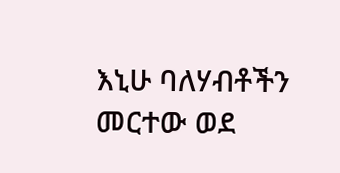እኒሁ ባለሃብቶችን መርተው ወደ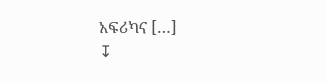አፍሪካና […]
↧